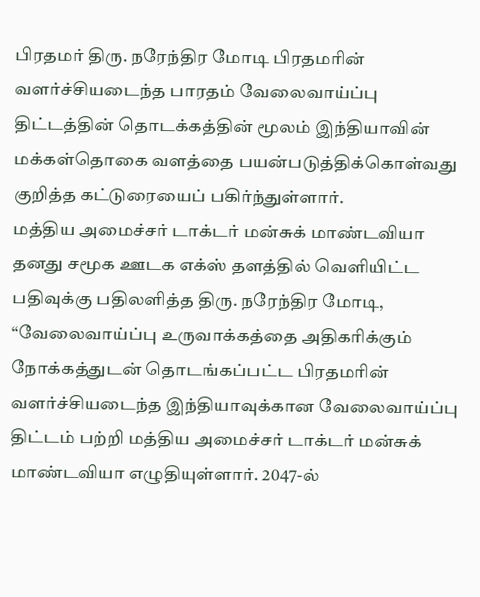பிரதமர் திரு. நரேந்திர மோடி பிரதமரின் வளர்ச்சியடைந்த பாரதம் வேலைவாய்ப்பு திட்டத்தின் தொடக்கத்தின் மூலம் இந்தியாவின் மக்கள்தொகை வளத்தை பயன்படுத்திக்கொள்வது குறித்த கட்டுரையைப் பகிர்ந்துள்ளார்.
மத்திய அமைச்சர் டாக்டர் மன்சுக் மாண்டவியா தனது சமூக ஊடக எக்ஸ் தளத்தில் வெளியிட்ட பதிவுக்கு பதிலளித்த திரு. நரேந்திர மோடி, “வேலைவாய்ப்பு உருவாக்கத்தை அதிகரிக்கும் நோக்கத்துடன் தொடங்கப்பட்ட பிரதமரின் வளர்ச்சியடைந்த இந்தியாவுக்கான வேலைவாய்ப்பு திட்டம் பற்றி மத்திய அமைச்சர் டாக்டர் மன்சுக் மாண்டவியா எழுதியுள்ளார். 2047-ல்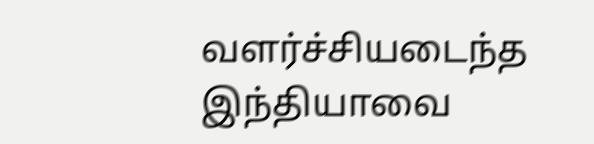வளர்ச்சியடைந்த இந்தியாவை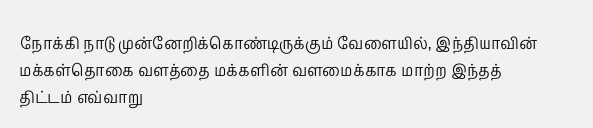நோக்கி நாடு முன்னேறிக்கொண்டிருக்கும் வேளையில், இந்தியாவின் மக்கள்தொகை வளத்தை மக்களின் வளமைக்காக மாற்ற இந்தத் திட்டம் எவ்வாறு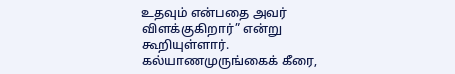உதவும் என்பதை அவர் விளக்குகிறார்” என்று கூறியுள்ளார்.
கல்யாணமுருங்கைக் கீரை,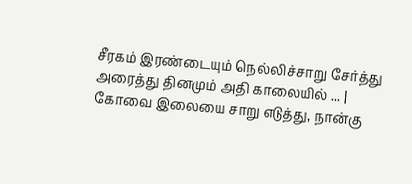சீரகம் இரண்டையும் நெல்லிச்சாறு சேர்த்து அரைத்து தினமும் அதி காலையில் ... |
கோவை இலையை சாறு எடுத்து, நான்கு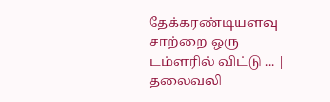தேக்கரண்டியளவு சாற்றை ஒரு டம்ளரில் விட்டு ... |
தலைவலி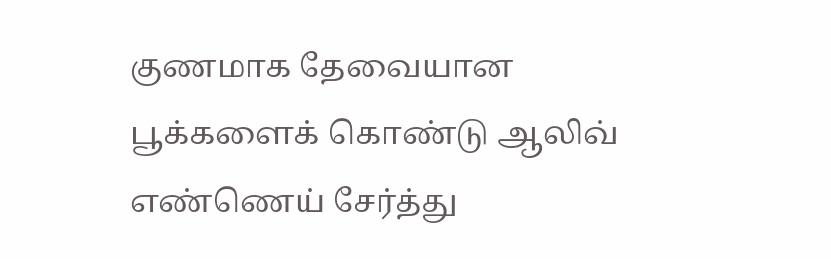குணமாக தேவையான பூக்களைக் கொண்டு ஆலிவ் எண்ணெய் சேர்த்து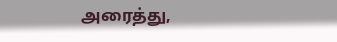அரைத்து,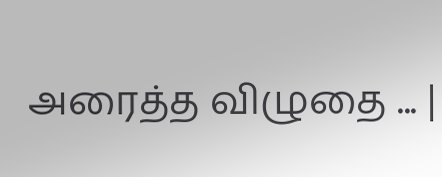அரைத்த விழுதை ... |